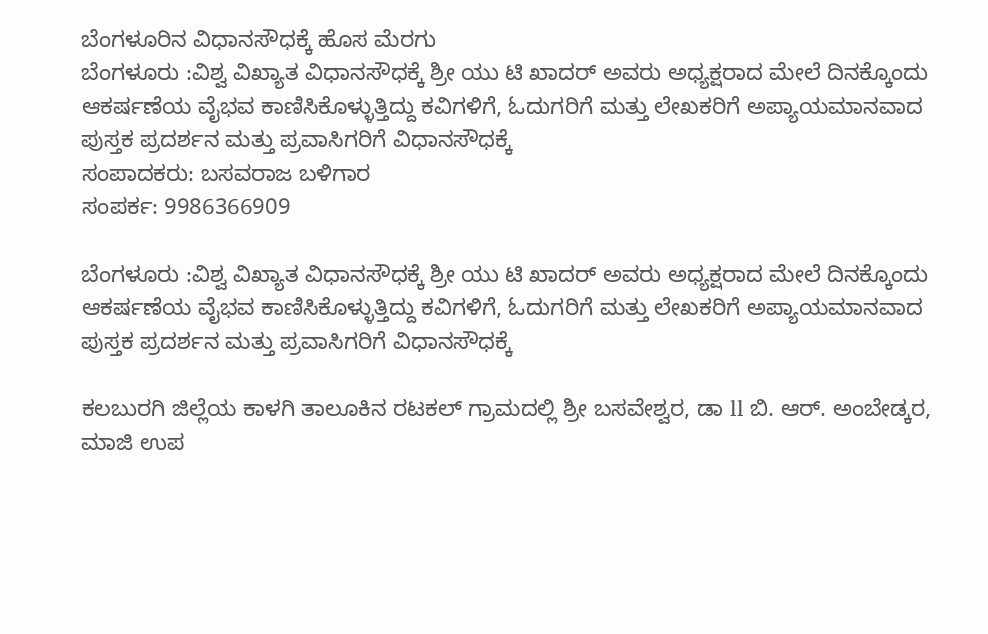ಬೆಂಗಳೂರಿನ ವಿಧಾನಸೌಧಕ್ಕೆ ಹೊಸ ಮೆರಗು
ಬೆಂಗಳೂರು :ವಿಶ್ವ ವಿಖ್ಯಾತ ವಿಧಾನಸೌಧಕ್ಕೆ ಶ್ರೀ ಯು ಟಿ ಖಾದರ್ ಅವರು ಅಧ್ಯಕ್ಷರಾದ ಮೇಲೆ ದಿನಕ್ಕೊಂದು ಆಕರ್ಷಣೆಯ ವೈಭವ ಕಾಣಿಸಿಕೊಳ್ಳುತ್ತಿದ್ದು ಕವಿಗಳಿಗೆ, ಓದುಗರಿಗೆ ಮತ್ತು ಲೇಖಕರಿಗೆ ಅಪ್ಯಾಯಮಾನವಾದ ಪುಸ್ತಕ ಪ್ರದರ್ಶನ ಮತ್ತು ಪ್ರವಾಸಿಗರಿಗೆ ವಿಧಾನಸೌಧಕ್ಕೆ
ಸಂಪಾದಕರು: ಬಸವರಾಜ ಬಳಿಗಾರ
ಸಂಪರ್ಕ: 9986366909

ಬೆಂಗಳೂರು :ವಿಶ್ವ ವಿಖ್ಯಾತ ವಿಧಾನಸೌಧಕ್ಕೆ ಶ್ರೀ ಯು ಟಿ ಖಾದರ್ ಅವರು ಅಧ್ಯಕ್ಷರಾದ ಮೇಲೆ ದಿನಕ್ಕೊಂದು ಆಕರ್ಷಣೆಯ ವೈಭವ ಕಾಣಿಸಿಕೊಳ್ಳುತ್ತಿದ್ದು ಕವಿಗಳಿಗೆ, ಓದುಗರಿಗೆ ಮತ್ತು ಲೇಖಕರಿಗೆ ಅಪ್ಯಾಯಮಾನವಾದ ಪುಸ್ತಕ ಪ್ರದರ್ಶನ ಮತ್ತು ಪ್ರವಾಸಿಗರಿಗೆ ವಿಧಾನಸೌಧಕ್ಕೆ

ಕಲಬುರಗಿ ಜಿಲ್ಲೆಯ ಕಾಳಗಿ ತಾಲೂಕಿನ ರಟಕಲ್ ಗ್ರಾಮದಲ್ಲಿ ಶ್ರೀ ಬಸವೇಶ್ವರ, ಡಾ ll ಬಿ. ಆರ್. ಅಂಬೇಡ್ಕರ, ಮಾಜಿ ಉಪ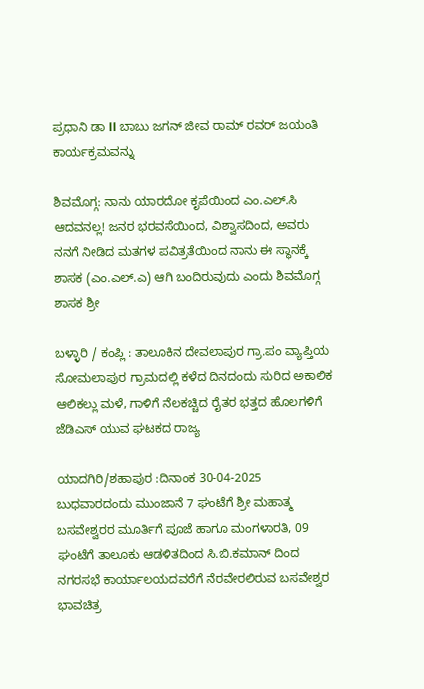ಪ್ರಧಾನಿ ಡಾ ll ಬಾಬು ಜಗನ್ ಜೀವ ರಾಮ್ ರವರ್ ಜಯಂತಿ ಕಾರ್ಯಕ್ರಮವನ್ನು

ಶಿವಮೊಗ್ಗ: ನಾನು ಯಾರದೋ ಕೃಪೆಯಿಂದ ಎಂ.ಎಲ್.ಸಿ ಆದವನಲ್ಲ! ಜನರ ಭರವಸೆಯಿಂದ, ವಿಶ್ವಾಸದಿಂದ, ಅವರು ನನಗೆ ನೀಡಿದ ಮತಗಳ ಪವಿತ್ರತೆಯಿಂದ ನಾನು ಈ ಸ್ಥಾನಕ್ಕೆ ಶಾಸಕ (ಎಂ.ಎಲ್.ಎ) ಆಗಿ ಬಂದಿರುವುದು ಎಂದು ಶಿವಮೊಗ್ಗ ಶಾಸಕ ಶ್ರೀ

ಬಳ್ಳಾರಿ / ಕಂಪ್ಲಿ : ತಾಲೂಕಿನ ದೇವಲಾಪುರ ಗ್ರಾ.ಪಂ ವ್ಯಾಪ್ತಿಯ ಸೋಮಲಾಪುರ ಗ್ರಾಮದಲ್ಲಿ ಕಳೆದ ದಿನದಂದು ಸುರಿದ ಅಕಾಲಿಕ ಆಲಿಕಲ್ಲು ಮಳೆ, ಗಾಳಿಗೆ ನೆಲಕಚ್ಚಿದ ರೈತರ ಭತ್ತದ ಹೊಲಗಳಿಗೆ ಜೆಡಿಎಸ್ ಯುವ ಘಟಕದ ರಾಜ್ಯ

ಯಾದಗಿರಿ/ಶಹಾಪುರ :ದಿನಾಂಕ 30-04-2025 ಬುಧವಾರದಂದು ಮುಂಜಾನೆ 7 ಘಂಟೆಗೆ ಶ್ರೀ ಮಹಾತ್ಮ ಬಸವೇಶ್ವರರ ಮೂರ್ತಿಗೆ ಪೂಜೆ ಹಾಗೂ ಮಂಗಳಾರತಿ, 09 ಘಂಟೆಗೆ ತಾಲೂಕು ಆಡಳಿತದಿಂದ ಸಿ.ಬಿ.ಕಮಾನ್ ದಿಂದ ನಗರಸಭೆ ಕಾರ್ಯಾಲಯದವರೆಗೆ ನೆರವೇರಲಿರುವ ಬಸವೇಶ್ವರ ಭಾವಚಿತ್ರ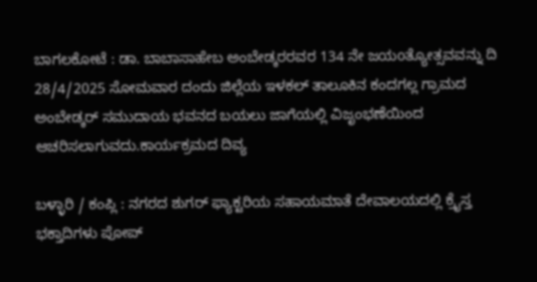ಬಾಗಲಕೋಟೆ : ಡಾ. ಬಾಬಾಸಾಹೇಬ ಅಂಬೇಡ್ಕರರವರ 134 ನೇ ಜಯoತ್ಯೋತ್ಸವವನ್ನು ದಿ 28/4/2025 ಸೋಮವಾರ ದಂದು ಜಿಲ್ಲೆಯ ಇಳಕಲ್ ತಾಲೂಕಿನ ಕಂದಗಲ್ಲ ಗ್ರಾಮದ ಅಂಬೇಡ್ಕರ್ ಸಮುದಾಯ ಭವನದ ಬಯಲು ಜಾಗೆಯಲ್ಲಿ ವಿಜೃಂಭಣೆಯಿಂದ ಆಚರಿಸಲಾಗುವದು.ಕಾರ್ಯಕ್ರಮದ ದಿವ್ಯ

ಬಳ್ಳಾರಿ / ಕಂಪ್ಲಿ : ನಗರದ ಶುಗರ್ ಫ್ಯಾಕ್ಟರಿಯ ಸಹಾಯಮಾತೆ ದೇವಾಲಯದಲ್ಲಿ ಕ್ರೈಸ್ತ ಭಕ್ತಾದಿಗಳು ಪೋಪ್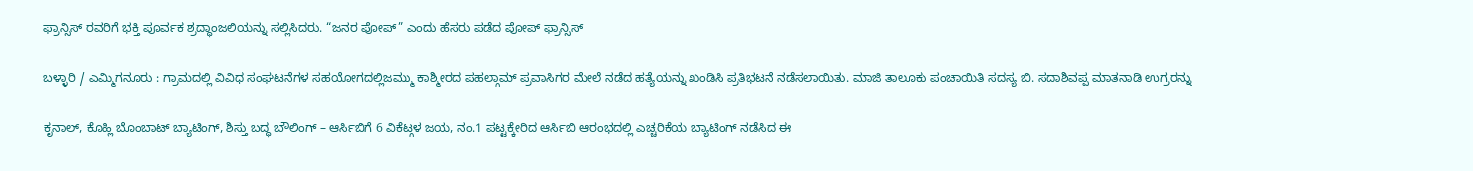ಫ್ರಾನ್ಸಿಸ್ ರವರಿಗೆ ಭಕ್ತಿ ಪೂರ್ವಕ ಶ್ರದ್ಧಾಂಜಲಿಯನ್ನು ಸಲ್ಲಿಸಿದರು. “ಜನರ ಪೋಪ್” ಎಂದು ಹೆಸರು ಪಡೆದ ಪೋಪ್ ಫ್ರಾನ್ಸಿಸ್

ಬಳ್ಳಾರಿ / ಎಮ್ಮಿಗನೂರು : ಗ್ರಾಮದಲ್ಲಿ ವಿವಿಧ ಸಂಘಟನೆಗಳ ಸಹಯೋಗದಲ್ಲಿಜಮ್ಮು ಕಾಶ್ಮೀರದ ಪಹಲ್ಗಾಮ್ ಪ್ರವಾಸಿಗರ ಮೇಲೆ ನಡೆದ ಹತ್ಯೆಯನ್ನು ಖಂಡಿಸಿ ಪ್ರತಿಭಟನೆ ನಡೆಸಲಾಯಿತು. ಮಾಜಿ ತಾಲೂಕು ಪಂಚಾಯಿತಿ ಸದಸ್ಯ ಬಿ. ಸದಾಶಿವಪ್ಪ ಮಾತನಾಡಿ ಉಗ್ರರನ್ನು

ಕೃನಾಲ್, ಕೊಹ್ಲಿ ಬೊಂಬಾಟ್ ಬ್ಯಾಟಿಂಗ್, ಶಿಸ್ತು ಬದ್ಧ ಬೌಲಿಂಗ್ – ಆರ್ಸಿಬಿಗೆ 6 ವಿಕೆಟ್ಗಳ ಜಯ, ನಂ.1 ಪಟ್ಟಕ್ಕೇರಿದ ಆರ್ಸಿಬಿ ಆರಂಭದಲ್ಲಿ ಎಚ್ಚರಿಕೆಯ ಬ್ಯಾಟಿಂಗ್ ನಡೆಸಿದ ಈ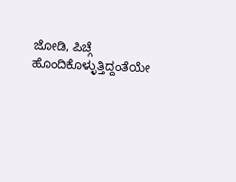ಜೋಡಿ, ಪಿಚ್ಗೆ ಹೊಂದಿಕೊಳ್ಳುತ್ತಿದ್ದಂತೆಯೇ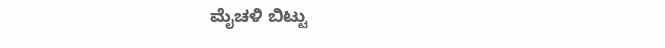ಮೈಚಳಿ ಬಿಟ್ಟು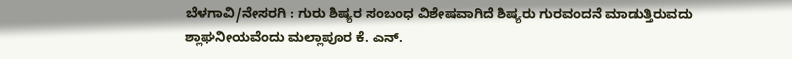ಬೆಳಗಾವಿ/ನೇಸರಗಿ : ಗುರು ಶಿಷ್ಯರ ಸಂಬಂಧ ವಿಶೇಷವಾಗಿದೆ ಶಿಷ್ಯರು ಗುರವಂದನೆ ಮಾಡುತ್ತಿರುವದು ಶ್ಲಾಘನೀಯವೆಂದು ಮಲ್ಲಾಪೂರ ಕೆ. ಎನ್.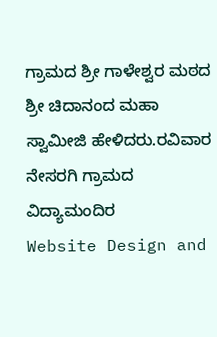ಗ್ರಾಮದ ಶ್ರೀ ಗಾಳೇಶ್ವರ ಮಠದ ಶ್ರೀ ಚಿದಾನಂದ ಮಹಾ ಸ್ವಾಮೀಜಿ ಹೇಳಿದರು.ರವಿವಾರ ನೇಸರಗಿ ಗ್ರಾಮದ ವಿದ್ಯಾಮಂದಿರ
Website Design and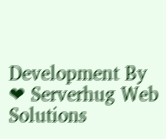Development By ❤ Serverhug Web Solutions